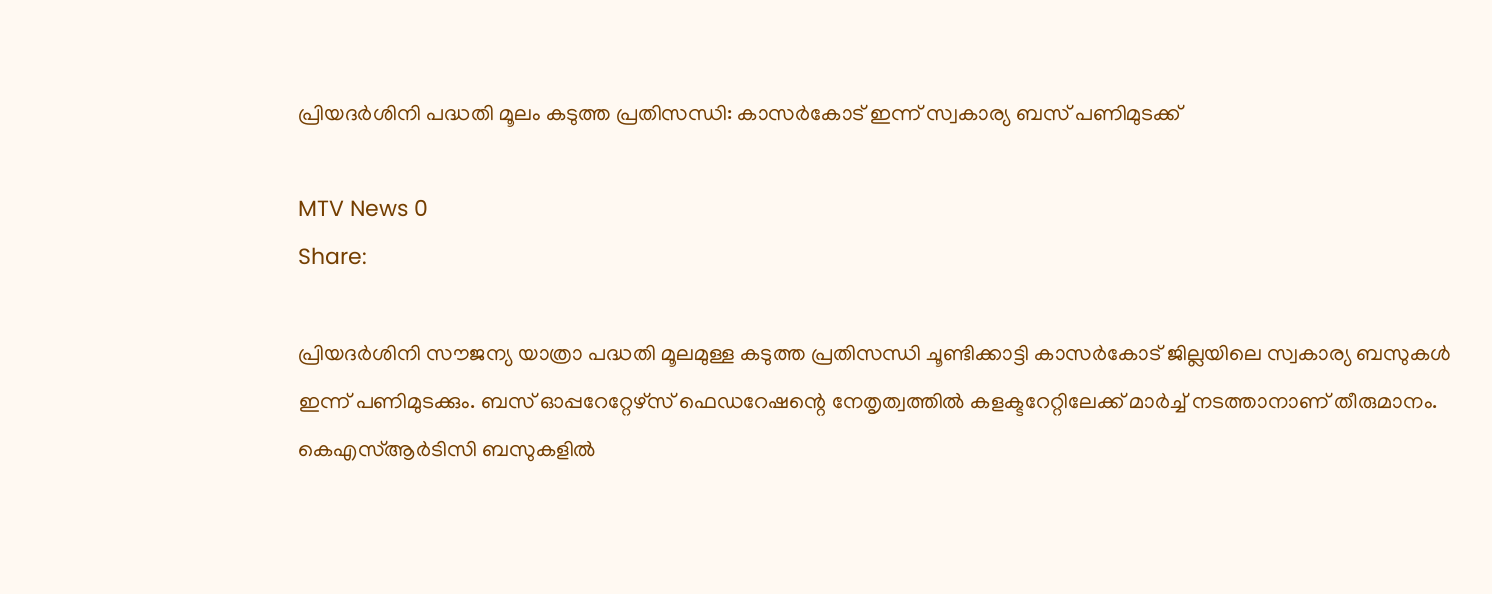പ്രിയദര്‍ശിനി പദ്ധതി മൂലം കടുത്ത പ്രതിസന്ധി: കാസര്‍കോട് ഇന്ന് സ്വകാര്യ ബസ് പണിമുടക്ക്

MTV News 0
Share:

പ്രിയദര്‍ശിനി സൗജന്യ യാത്രാ പദ്ധതി മൂലമുള്ള കടുത്ത പ്രതിസന്ധി ചൂണ്ടിക്കാട്ടി കാസര്‍കോട് ജില്ലയിലെ സ്വകാര്യ ബസുകള്‍ ഇന്ന് പണിമുടക്കും. ബസ് ഓപ്പറേറ്റേഴ്‌സ് ഫെഡറേഷന്റെ നേതൃത്വത്തില്‍ കളക്ടറേറ്റിലേക്ക് മാര്‍ച്ച് നടത്താനാണ് തീരുമാനം. കെഎസ്ആര്‍ടിസി ബസുകളില്‍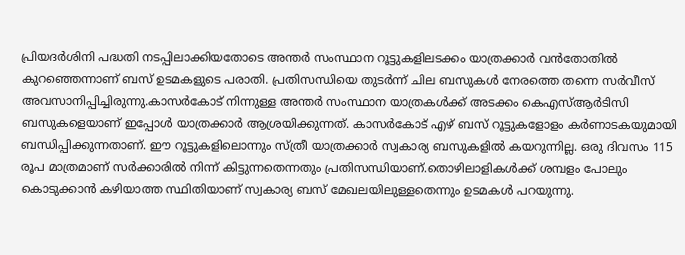പ്രിയദര്‍ശിനി പദ്ധതി നടപ്പിലാക്കിയതോടെ അന്തര്‍ സംസ്ഥാന റൂട്ടുകളിലടക്കം യാത്രക്കാര്‍ വന്‍തോതില്‍ കുറഞ്ഞെന്നാണ് ബസ് ഉടമകളുടെ പരാതി. പ്രതിസന്ധിയെ തുടര്‍ന്ന് ചില ബസുകള്‍ നേരത്തെ തന്നെ സര്‍വീസ് അവസാനിപ്പിച്ചിരുന്നു.കാസര്‍കോട് നിന്നുള്ള അന്തര്‍ സംസ്ഥാന യാത്രകള്‍ക്ക് അടക്കം കെഎസ്ആര്‍ടിസി ബസുകളെയാണ് ഇപ്പോള്‍ യാത്രക്കാര്‍ ആശ്രയിക്കുന്നത്. കാസര്‍കോട് എഴ് ബസ് റൂട്ടുകളോളം കര്‍ണാടകയുമായി ബന്ധിപ്പിക്കുന്നതാണ്. ഈ റൂട്ടുകളിലൊന്നും സ്ത്രീ യാത്രക്കാര്‍ സ്വകാര്യ ബസുകളില്‍ കയറുന്നില്ല. ഒരു ദിവസം 115 രൂപ മാത്രമാണ് സര്‍ക്കാരില്‍ നിന്ന് കിട്ടുന്നതെന്നതും പ്രതിസന്ധിയാണ്.തൊഴിലാളികള്‍ക്ക് ശമ്പളം പോലും കൊടുക്കാന്‍ കഴിയാത്ത സ്ഥിതിയാണ് സ്വകാര്യ ബസ് മേഖലയിലുള്ളതെന്നും ഉടമകള്‍ പറയുന്നു.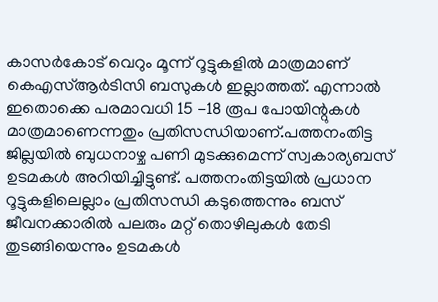കാസര്‍കോട് വെറും മൂന്ന് റൂട്ടുകളില്‍ മാത്രമാണ് കെഎസ്ആര്‍ടിസി ബസുകള്‍ ഇല്ലാത്തത്. എന്നാല്‍ ഇതൊക്കെ പരമാവധി 15 -18 രൂപ പോയിന്റുകള്‍ മാത്രമാണെന്നതും പ്രതിസന്ധിയാണ്.പത്തനംതിട്ട ജില്ലയില്‍ ബുധനാഴ്ച പണി മുടക്കുമെന്ന് സ്വകാര്യബസ് ഉടമകള്‍ അറിയിച്ചിട്ടുണ്ട്. പത്തനംതിട്ടയില്‍ പ്രധാന റൂട്ടുകളിലെല്ലാം പ്രതിസന്ധി കടുത്തെന്നും ബസ് ജീവനക്കാരില്‍ പലരും മറ്റ് തൊഴിലുകള്‍ തേടി തുടങ്ങിയെന്നും ഉടമകള്‍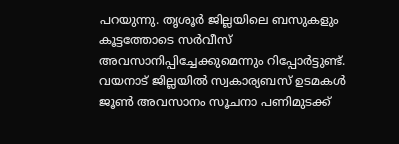പറയുന്നു. തൃശൂര്‍ ജില്ലയിലെ ബസുകളും കൂട്ടത്തോടെ സര്‍വീസ് അവസാനിപ്പിച്ചേക്കുമെന്നും റിപ്പോര്‍ട്ടുണ്ട്. വയനാട് ജില്ലയില്‍ സ്വകാര്യബസ് ഉടമകള്‍ ജൂണ്‍ അവസാനം സൂചനാ പണിമുടക്ക്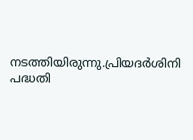നടത്തിയിരുന്നു.പ്രിയദര്‍ശിനി പദ്ധതി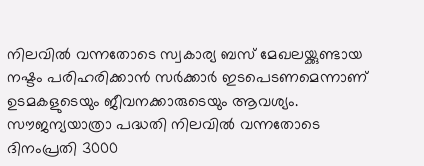നിലവില്‍ വന്നതോടെ സ്വകാര്യ ബസ് മേഖലയ്ക്കുണ്ടായ നഷ്ടം പരിഹരിക്കാന്‍ സര്‍ക്കാര്‍ ഇടപെടണമെന്നാണ് ഉടമകളുടെയും ജീവനക്കാരുടെയും ആവശ്യം. സൗജന്യയാത്രാ പദ്ധതി നിലവില്‍ വന്നതോടെ ദിനംപ്രതി 3000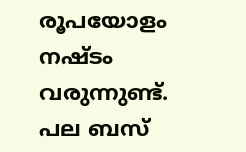രൂപയോളം നഷ്ടം വരുന്നുണ്ട്. പല ബസ്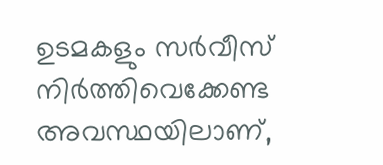ഉടമകളും സര്‍വീസ് നിര്‍ത്തിവെക്കേണ്ട അവസ്ഥയിലാണ്,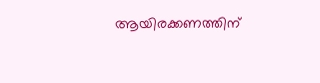ആയിരക്കണത്തിന്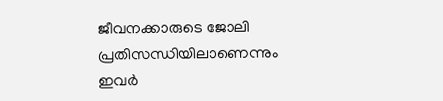ജീവനക്കാരുടെ ജോലി പ്രതിസന്ധിയിലാണെന്നും ഇവര്‍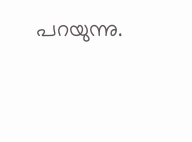പറയുന്നു.